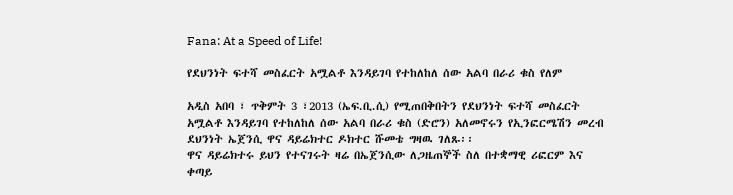Fana: At a Speed of Life!

የደህንነት ፍተሻ መስፈርት አሟልቶ እንዳይገባ የተከለከለ ሰው አልባ በራሪ ቁስ የለም

አዲስ አበባ ፣ ጥቅምት 3 ፣2013 (ኤፍ.ቢ.ሲ) የሚጠበቅበትን የደህንነት ፍተሻ መስፈርት አሟልቶ እንዳይገባ የተከለከለ ሰው አልባ በራሪ ቁስ (ድሮን) አለመኖሩን የኢንፎርሜሽን መረብ ደህንነት ኤጀንሲ ዋና ዳይሬክተር ዶክተር ሹመቴ ግዛዉ ገለጹ፡፡
ዋና ዳይሬክተሩ ይህን የተናገሩት ዛሬ በኤጀንሲው ለጋዜጠኞች ስለ በተቋማዊ ሪፎርም እና ቀጣይ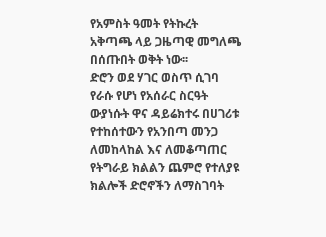የአምስት ዓመት የትኩረት አቅጣጫ ላይ ጋዜጣዊ መግለጫ በሰጡበት ወቅት ነው፡፡
ድሮን ወደ ሃገር ወስጥ ሲገባ የራሱ የሆነ የአሰራር ስርዓት ውያነሱት ዋና ዳይሬክተሩ በሀገሪቱ የተከሰተውን የአንበጣ መንጋ ለመከላከል እና ለመቆጣጠር የትግራይ ክልልን ጨምሮ የተለያዩ ክልሎች ድሮኖችን ለማስገባት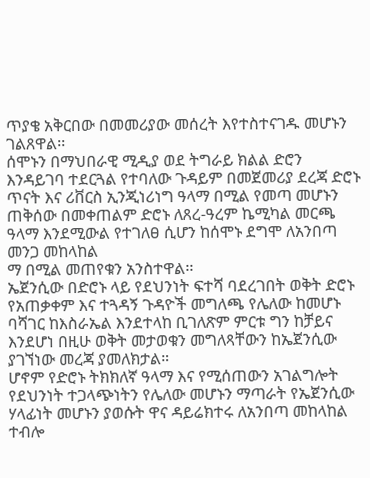ጥያቄ አቅርበው በመመሪያው መሰረት እየተስተናገዱ መሆኑን ገልጸዋል፡፡
ሰሞኑን በማህበራዊ ሚዲያ ወደ ትግራይ ክልል ድሮን እንዳይገባ ተደርጓል የተባለው ጉዳይም በመጀመሪያ ደረጃ ድሮኑ ጥናት እና ሪቨርስ ኢንጂነሪነግ ዓላማ በሚል የመጣ መሆኑን ጠቅሰው በመቀጠልም ድሮኑ ለጸረ-ዓረም ኬሚካል መርጫ ዓላማ እንደሚውል የተገለፀ ሲሆን ከሰሞኑ ደግሞ ለአንበጣ መንጋ መከላከል
ማ በሚል መጠየቁን አንስተዋል፡፡
ኤጀንሲው በድሮኑ ላይ የደህንነት ፍተሻ ባደረገበት ወቅት ድሮኑ የአጠቃቀም እና ተጓዳኝ ጉዳዮች መግለጫ የሌለው ከመሆኑ ባሻገር ከእስራኤል እንደተላከ ቢገለጽም ምርቱ ግን ከቻይና እንደሆነ በዚሁ ወቅት መታወቁን መግለጻቸውን ከኤጀንሲው ያገኘነው መረጃ ያመለክታል።
ሆኖም የድሮኑ ትክክለኛ ዓላማ እና የሚሰጠውን አገልግሎት የደህንነት ተጋላጭነትን የሌለው መሆኑን ማጣራት የኤጀንሲው ሃላፊነት መሆኑን ያወሱት ዋና ዳይሬክተሩ ለአንበጣ መከላከል ተብሎ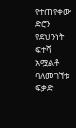የተጠየቀው ድሮን የደህንነት ፍተሻ አሟልቶ ባለመገኘቱ ፍቃድ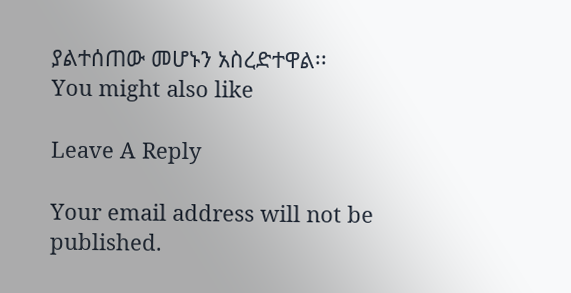ያልተሰጠው መሆኑን አስረድተዋል፡፡
You might also like

Leave A Reply

Your email address will not be published.